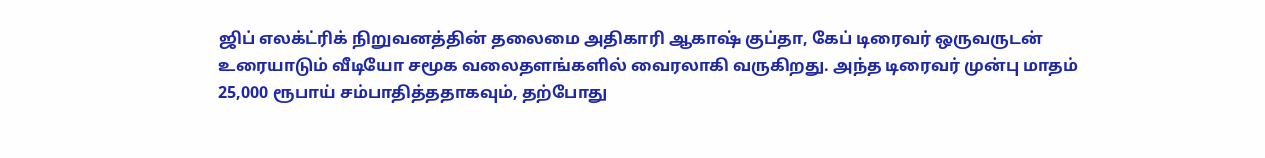ஜிப் எலக்ட்ரிக் நிறுவனத்தின் தலைமை அதிகாரி ஆகாஷ் குப்தா, கேப் டிரைவர் ஒருவருடன் உரையாடும் வீடியோ சமூக வலைதளங்களில் வைரலாகி வருகிறது. அந்த டிரைவர் முன்பு மாதம் 25,000 ரூபாய் சம்பாதித்ததாகவும், தற்போது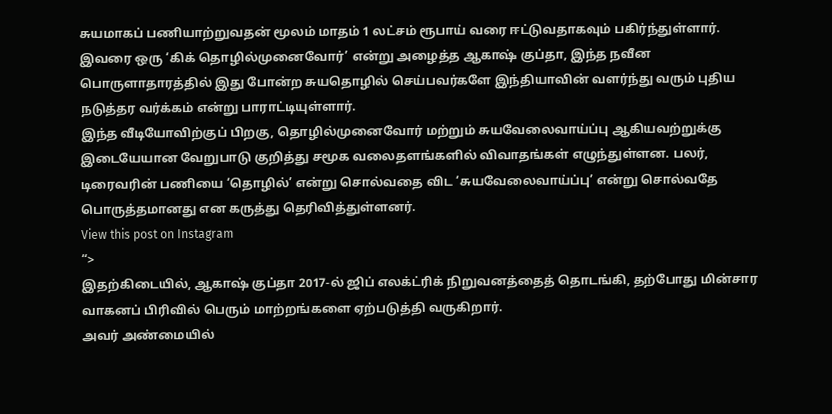சுயமாகப் பணியாற்றுவதன் மூலம் மாதம் 1 லட்சம் ரூபாய் வரை ஈட்டுவதாகவும் பகிர்ந்துள்ளார்.
இவரை ஒரு ‘கிக் தொழில்முனைவோர்’ என்று அழைத்த ஆகாஷ் குப்தா, இந்த நவீன பொருளாதாரத்தில் இது போன்ற சுயதொழில் செய்பவர்களே இந்தியாவின் வளர்ந்து வரும் புதிய நடுத்தர வர்க்கம் என்று பாராட்டியுள்ளார்.
இந்த வீடியோவிற்குப் பிறகு, தொழில்முனைவோர் மற்றும் சுயவேலைவாய்ப்பு ஆகியவற்றுக்கு இடையேயான வேறுபாடு குறித்து சமூக வலைதளங்களில் விவாதங்கள் எழுந்துள்ளன. பலர், டிரைவரின் பணியை ‘தொழில்’ என்று சொல்வதை விட ‘சுயவேலைவாய்ப்பு’ என்று சொல்வதே பொருத்தமானது என கருத்து தெரிவித்துள்ளனர்.
View this post on Instagram
“>
இதற்கிடையில், ஆகாஷ் குப்தா 2017-ல் ஜிப் எலக்ட்ரிக் நிறுவனத்தைத் தொடங்கி, தற்போது மின்சார வாகனப் பிரிவில் பெரும் மாற்றங்களை ஏற்படுத்தி வருகிறார்.
அவர் அண்மையில்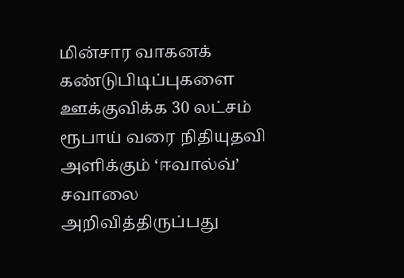மின்சார வாகனக் கண்டுபிடிப்புகளை ஊக்குவிக்க 30 லட்சம் ரூபாய் வரை நிதியுதவி அளிக்கும் ‘ஈவால்வ்’ சவாலை அறிவித்திருப்பது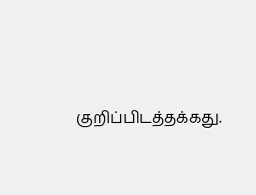குறிப்பிடத்தக்கது.